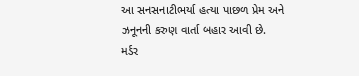આ સનસનાટીભર્યા હત્યા પાછળ પ્રેમ અને ઝનૂનની કરુણ વાર્તા બહાર આવી છે.
મર્ડર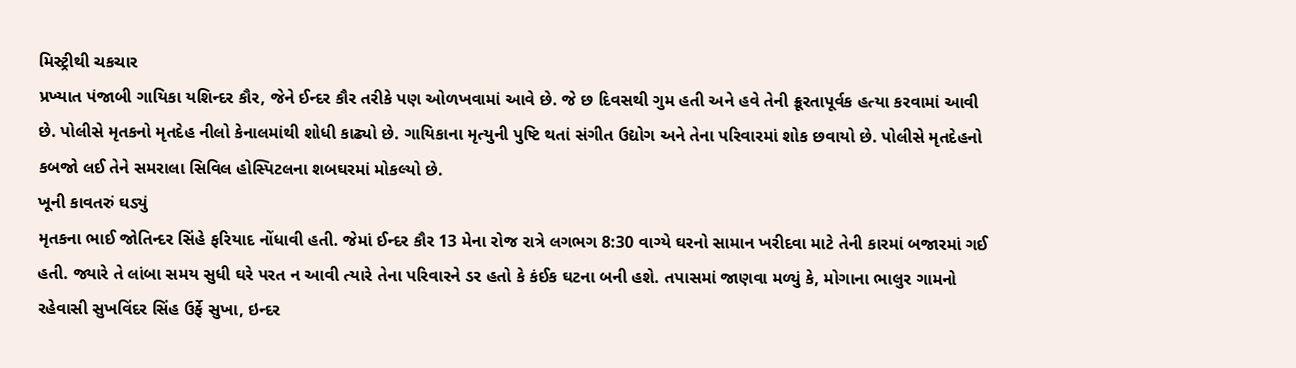મિસ્ટ્રીથી ચકચાર
પ્રખ્યાત પંજાબી ગાયિકા યશિન્દર કૌર, જેને ઈન્દર કૌર તરીકે પણ ઓળખવામાં આવે છે. જે છ દિવસથી ગુમ હતી અને હવે તેની ક્રૂરતાપૂર્વક હત્યા કરવામાં આવી છે. પોલીસે મૃતકનો મૃતદેહ નીલો કેનાલમાંથી શોધી કાઢ્યો છે. ગાયિકાના મૃત્યુની પુષ્ટિ થતાં સંગીત ઉદ્યોગ અને તેના પરિવારમાં શોક છવાયો છે. પોલીસે મૃતદેહનો કબજો લઈ તેને સમરાલા સિવિલ હોસ્પિટલના શબઘરમાં મોકલ્યો છે.
ખૂની કાવતરું ઘડ્યું
મૃતકના ભાઈ જોતિન્દર સિંહે ફરિયાદ નોંધાવી હતી. જેમાં ઈન્દર કૌર 13 મેના રોજ રાત્રે લગભગ 8:30 વાગ્યે ઘરનો સામાન ખરીદવા માટે તેની કારમાં બજારમાં ગઈ હતી. જ્યારે તે લાંબા સમય સુધી ઘરે પરત ન આવી ત્યારે તેના પરિવારને ડર હતો કે કંઈક ઘટના બની હશે. તપાસમાં જાણવા મળ્યું કે, મોગાના ભાલુર ગામનો રહેવાસી સુખવિંદર સિંહ ઉર્ફે સુખા, ઇન્દર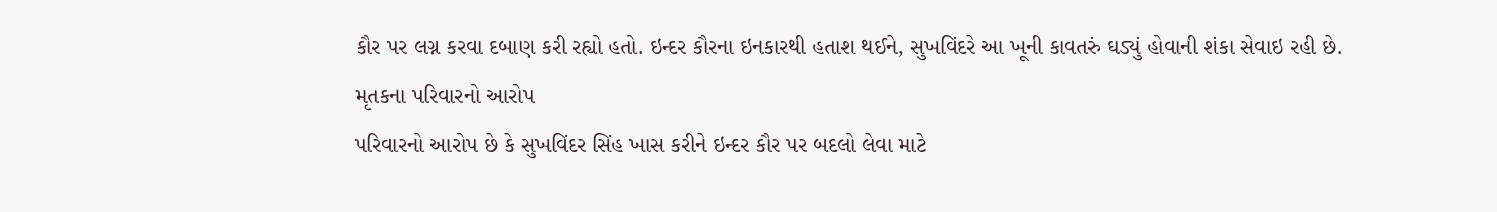કૌર પર લગ્ન કરવા દબાણ કરી રહ્યો હતો. ઇન્દર કૌરના ઇનકારથી હતાશ થઈને, સુખવિંદરે આ ખૂની કાવતરું ઘડ્યું હોવાની શંકા સેવાઇ રહી છે.
મૃતકના પરિવારનો આરોપ
પરિવારનો આરોપ છે કે સુખવિંદર સિંહ ખાસ કરીને ઇન્દર કૌર પર બદલો લેવા માટે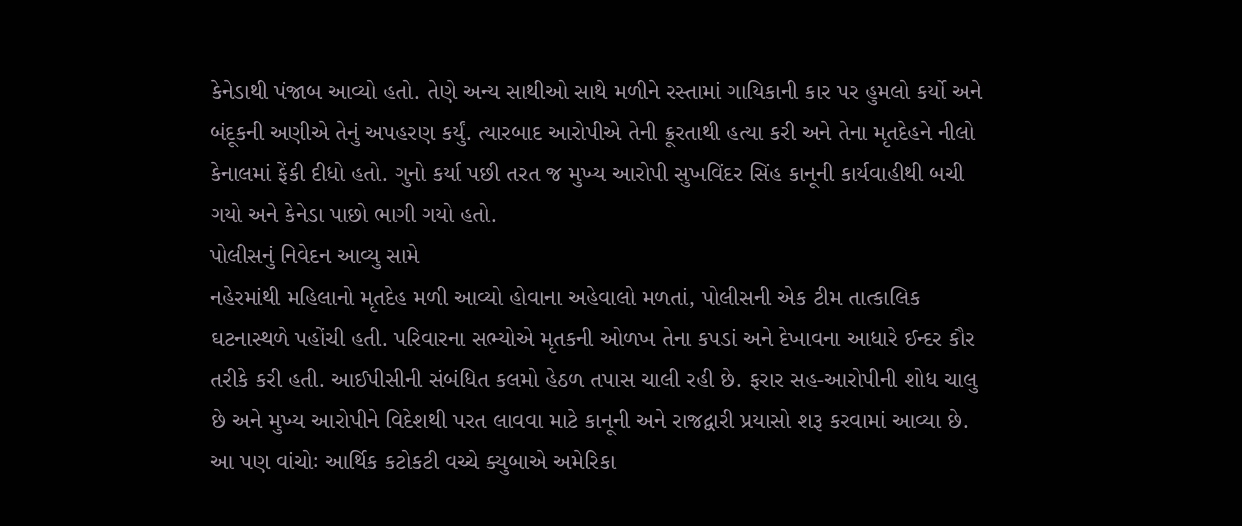કેનેડાથી પંજાબ આવ્યો હતો. તેણે અન્ય સાથીઓ સાથે મળીને રસ્તામાં ગાયિકાની કાર પર હુમલો કર્યો અને બંદૂકની અણીએ તેનું અપહરણ કર્યું. ત્યારબાદ આરોપીએ તેની ક્રૂરતાથી હત્યા કરી અને તેના મૃતદેહને નીલો કેનાલમાં ફેંકી દીધો હતો. ગુનો કર્યા પછી તરત જ મુખ્ય આરોપી સુખવિંદર સિંહ કાનૂની કાર્યવાહીથી બચી ગયો અને કેનેડા પાછો ભાગી ગયો હતો.
પોલીસનું નિવેદન આવ્યુ સામે
નહેરમાંથી મહિલાનો મૃતદેહ મળી આવ્યો હોવાના અહેવાલો મળતાં, પોલીસની એક ટીમ તાત્કાલિક ઘટનાસ્થળે પહોંચી હતી. પરિવારના સભ્યોએ મૃતકની ઓળખ તેના કપડાં અને દેખાવના આધારે ઈન્દર કૌર તરીકે કરી હતી. આઈપીસીની સંબંધિત કલમો હેઠળ તપાસ ચાલી રહી છે. ફરાર સહ-આરોપીની શોધ ચાલુ છે અને મુખ્ય આરોપીને વિદેશથી પરત લાવવા માટે કાનૂની અને રાજદ્વારી પ્રયાસો શરૂ કરવામાં આવ્યા છે.
આ પણ વાંચોઃ આર્થિક કટોકટી વચ્ચે ક્યુબાએ અમેરિકા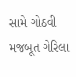સામે ગોઠવી મજબૂત ગેરિલા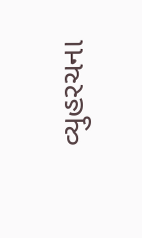વ્યુહરચના